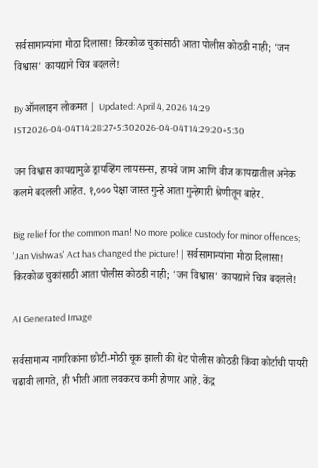सर्वसामान्यांना मोठा दिलासा! किरकोळ चुकांसाठी आता पोलीस कोठडी नाही; 'जन विश्वास' कायद्याने चित्र बदलले!

By ऑनलाइन लोकमत | Updated: April 4, 2026 14:29 IST2026-04-04T14:28:27+5:302026-04-04T14:29:20+5:30

जन विश्वास कायद्यामुळे ड्रायव्हिंग लायसन्स, हायवे जाम आणि वीज कायद्यातील अनेक कलमे बदलली आहेत. १,००० पेक्षा जास्त गुन्हे आता गुन्हेगारी श्रेणीतून बाहेर.

Big relief for the common man! No more police custody for minor offences; 'Jan Vishwas' Act has changed the picture! | सर्वसामान्यांना मोठा दिलासा! किरकोळ चुकांसाठी आता पोलीस कोठडी नाही; 'जन विश्वास' कायद्याने चित्र बदलले!

AI Generated Image

सर्वसामान्य नागरिकांना छोटी-मोठी चूक झाली की थेट पोलीस कोठडी किंवा कोर्टाची पायरी चढावी लागते, ही भीती आता लवकरच कमी होणार आहे. केंद्र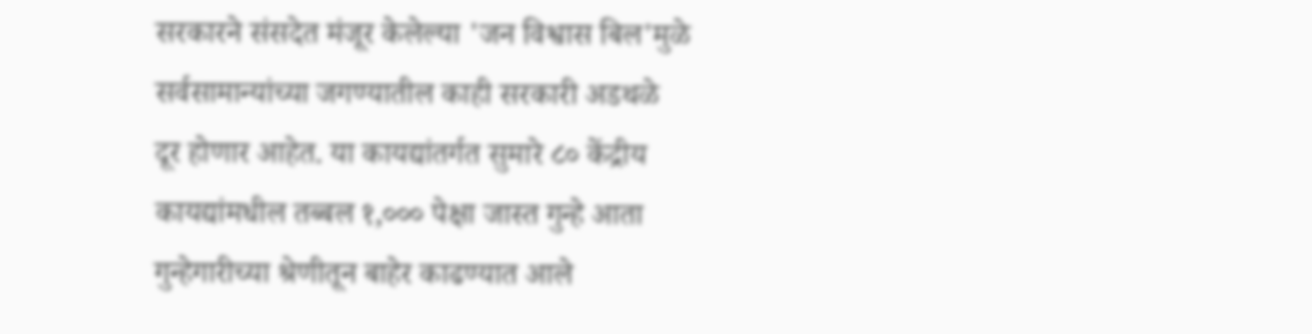सरकारने संसदेत मंजूर केलेल्या 'जन विश्वास बिल'मुळे सर्वसामान्यांच्या जगण्यातील काही सरकारी अडथळे दूर होणार आहेत. या कायद्यांतर्गत सुमारे ८० केंद्रीय कायद्यांमधील तब्बल १,००० पेक्षा जास्त गुन्हे आता गुन्हेगारीच्या श्रेणीतून बाहेर काढण्यात आले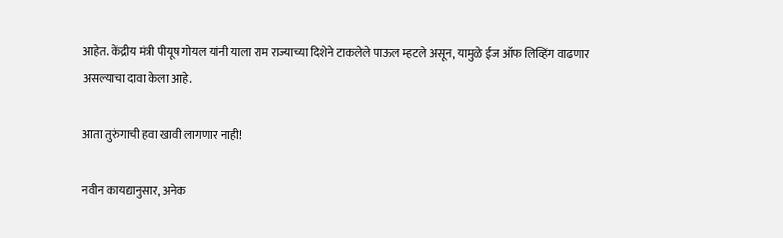आहेत. केंद्रीय मंत्री पीयूष गोयल यांनी याला राम राज्याच्या दिशेने टाकलेले पाऊल म्हटले असून, यामुळे ईज ऑफ लिव्हिंग वाढणार असल्याचा दावा केला आहे.

आता तुरुंगाची हवा खावी लागणार नाही!

नवीन कायद्यानुसार, अनेक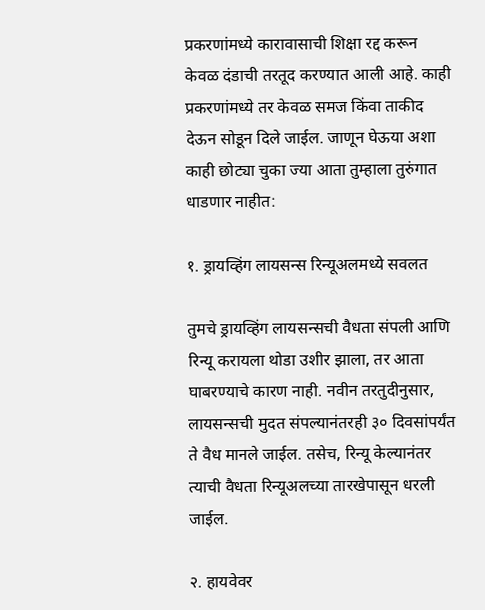प्रकरणांमध्ये कारावासाची शिक्षा रद्द करून केवळ दंडाची तरतूद करण्यात आली आहे. काही प्रकरणांमध्ये तर केवळ समज किंवा ताकीद देऊन सोडून दिले जाईल. जाणून घेऊया अशा काही छोट्या चुका ज्या आता तुम्हाला तुरुंगात धाडणार नाहीत:

१. ड्रायव्हिंग लायसन्स रिन्यूअलमध्ये सवलत

तुमचे ड्रायव्हिंग लायसन्सची वैधता संपली आणि रिन्यू करायला थोडा उशीर झाला, तर आता घाबरण्याचे कारण नाही. नवीन तरतुदीनुसार, लायसन्सची मुदत संपल्यानंतरही ३० दिवसांपर्यंत ते वैध मानले जाईल. तसेच, रिन्यू केल्यानंतर त्याची वैधता रिन्यूअलच्या तारखेपासून धरली जाईल.

२. हायवेवर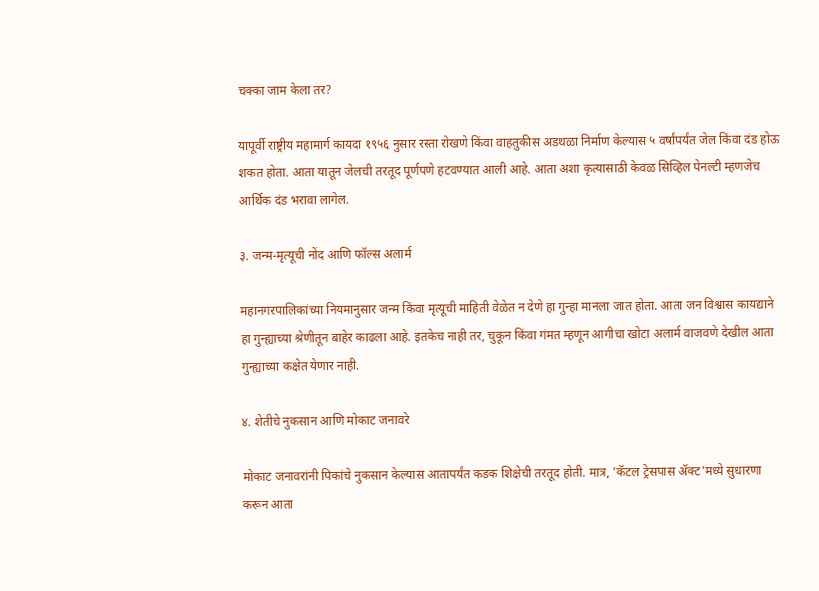चक्का जाम केला तर?

यापूर्वी राष्ट्रीय महामार्ग कायदा १९५६ नुसार रस्ता रोखणे किंवा वाहतुकीस अडथळा निर्माण केल्यास ५ वर्षांपर्यंत जेल किंवा दंड होऊ शकत होता. आता यातून जेलची तरतूद पूर्णपणे हटवण्यात आली आहे. आता अशा कृत्यासाठी केवळ सिव्हिल पेनल्टी म्हणजेच आर्थिक दंड भरावा लागेल.

३. जन्म-मृत्यूची नोंद आणि फॉल्स अलार्म

महानगरपालिकांच्या नियमानुसार जन्म किंवा मृत्यूची माहिती वेळेत न देणे हा गुन्हा मानला जात होता. आता जन विश्वास कायद्याने हा गुन्ह्याच्या श्रेणीतून बाहेर काढला आहे. इतकेच नाही तर, चुकून किंवा गंमत म्हणून आगीचा खोटा अलार्म वाजवणे देखील आता गुन्ह्याच्या कक्षेत येणार नाही.

४. शेतीचे नुकसान आणि मोकाट जनावरे

मोकाट जनावरांनी पिकांचे नुकसान केल्यास आतापर्यंत कडक शिक्षेची तरतूद होती. मात्र, 'कॅटल ट्रेसपास ॲक्ट'मध्ये सुधारणा करून आता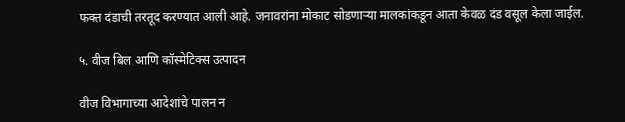फक्त दंडाची तरतूद करण्यात आली आहे. जनावरांना मोकाट सोडणाऱ्या मालकांकडून आता केवळ दंड वसूल केला जाईल.

५. वीज बिल आणि कॉस्मेटिक्स उत्पादन

वीज विभागाच्या आदेशांचे पालन न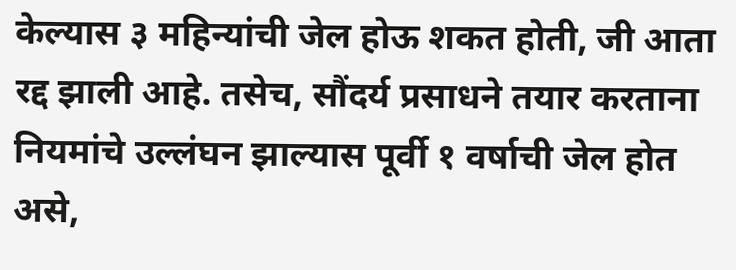केल्यास ३ महिन्यांची जेल होऊ शकत होती, जी आता रद्द झाली आहे. तसेच, सौंदर्य प्रसाधने तयार करताना नियमांचे उल्लंघन झाल्यास पूर्वी १ वर्षाची जेल होत असे,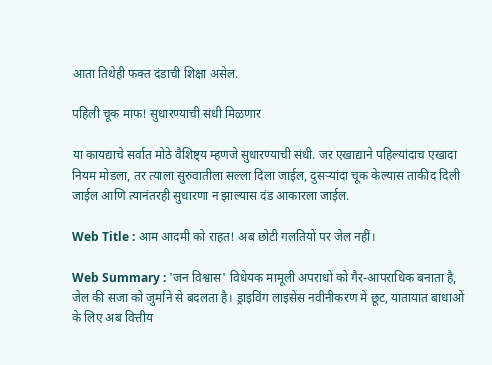आता तिथेही फक्त दंडाची शिक्षा असेल.

पहिली चूक माफ! सुधारण्याची संधी मिळणार

या कायद्याचे सर्वात मोठे वैशिष्ट्य म्हणजे सुधारण्याची संधी. जर एखाद्याने पहिल्यांदाच एखादा नियम मोडला, तर त्याला सुरुवातीला सल्ला दिला जाईल, दुसऱ्यांदा चूक केल्यास ताकीद दिली जाईल आणि त्यानंतरही सुधारणा न झाल्यास दंड आकारला जाईल.

Web Title : आम आदमी को राहत! अब छोटी गलतियों पर जेल नहीं।

Web Summary : 'जन विश्वास' विधेयक मामूली अपराधों को गैर-आपराधिक बनाता है, जेल की सजा को जुर्माने से बदलता है। ड्राइविंग लाइसेंस नवीनीकरण में छूट, यातायात बाधाओं के लिए अब वित्तीय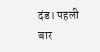दंड। पहली बार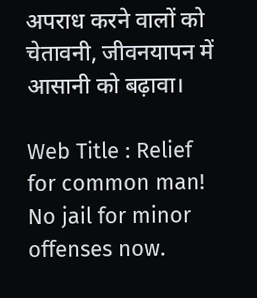अपराध करने वालों को चेतावनी, जीवनयापन में आसानी को बढ़ावा।

Web Title : Relief for common man! No jail for minor offenses now.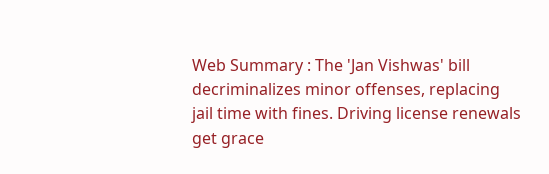Web Summary : The 'Jan Vishwas' bill decriminalizes minor offenses, replacing jail time with fines. Driving license renewals get grace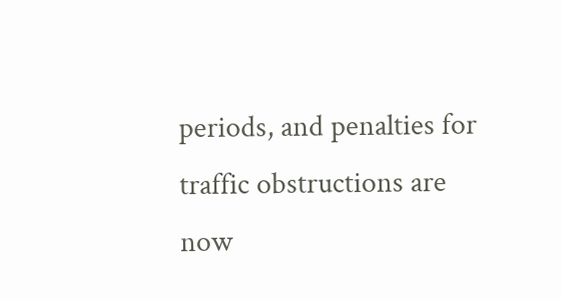periods, and penalties for traffic obstructions are now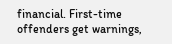financial. First-time offenders get warnings,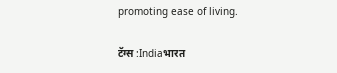promoting ease of living.

टॅग्स :Indiaभारत